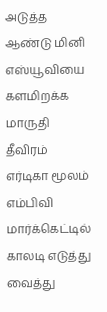அடுத்த ஆண்டு மினி எஸ்யூவியை களமிறக்க மாருதி தீவிரம்
எர்டிகா மூலம் எம்பிவி மார்க்கெட்டில் காலடி எடுத்து வைத்து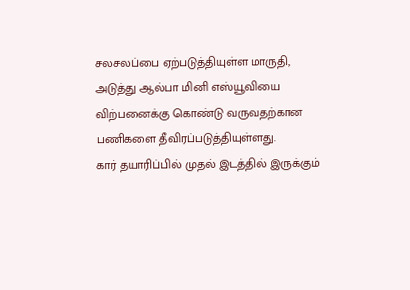சலசலப்பை ஏற்படுத்தியுள்ள மாருதி, அடுத்து ஆல்பா மினி எஸ்யூவியை விற்பனைக்கு கொண்டு வருவதற்கான பணிகளை தீவிரப்படுத்தியுள்ளது.
கார் தயாரிப்பில் முதல் இடத்தில் இருக்கும்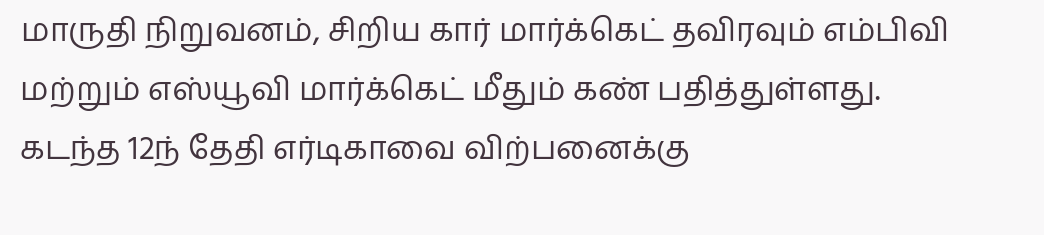மாருதி நிறுவனம், சிறிய கார் மார்க்கெட் தவிரவும் எம்பிவி மற்றும் எஸ்யூவி மார்க்கெட் மீதும் கண் பதித்துள்ளது.
கடந்த 12ந் தேதி எர்டிகாவை விற்பனைக்கு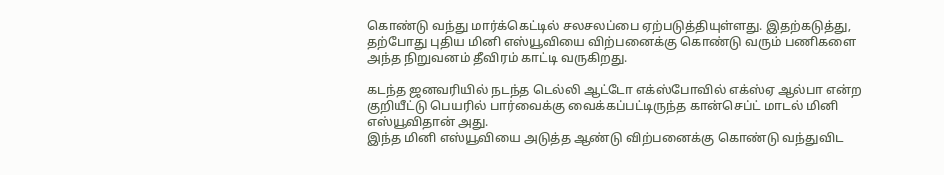கொண்டு வந்து மார்க்கெட்டில் சலசலப்பை ஏற்படுத்தியுள்ளது. இதற்கடுத்து, தற்போது புதிய மினி எஸ்யூவியை விற்பனைக்கு கொண்டு வரும் பணிகளை அந்த நிறுவனம் தீவிரம் காட்டி வருகிறது.

கடந்த ஜனவரியில் நடந்த டெல்லி ஆட்டோ எக்ஸ்போவில் எக்ஸ்ஏ ஆல்பா என்ற குறியீட்டு பெயரில் பார்வைக்கு வைக்கப்பட்டிருந்த கான்செப்ட் மாடல் மினி எஸ்யூவிதான் அது.
இந்த மினி எஸ்யூவியை அடுத்த ஆண்டு விற்பனைக்கு கொண்டு வந்துவிட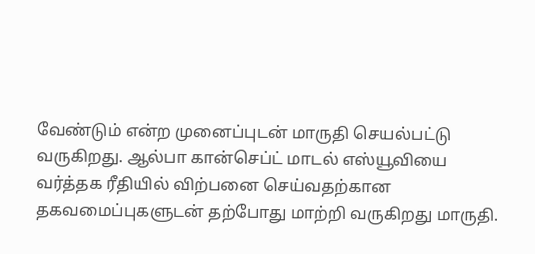வேண்டும் என்ற முனைப்புடன் மாருதி செயல்பட்டு வருகிறது. ஆல்பா கான்செப்ட் மாடல் எஸ்யூவியை வர்த்தக ரீதியில் விற்பனை செய்வதற்கான தகவமைப்புகளுடன் தற்போது மாற்றி வருகிறது மாருதி.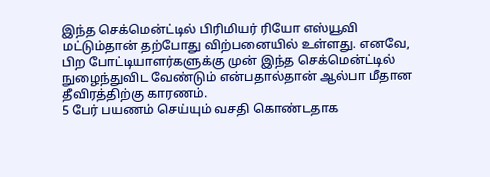இந்த செக்மென்ட்டில் பிரிமியர் ரியோ எஸ்யூவி மட்டும்தான் தற்போது விற்பனையில் உள்ளது. எனவே, பிற போட்டியாளர்களுக்கு முன் இந்த செக்மென்ட்டில் நுழைந்துவிட வேண்டும் என்பதால்தான் ஆல்பா மீதான தீவிரத்திற்கு காரணம்.
5 பேர் பயணம் செய்யும் வசதி கொண்டதாக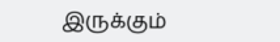இருக்கும்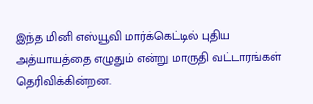இந்த மினி எஸ்யூவி மார்க்கெட்டில் புதிய அத்யாயத்தை எழுதும் என்று மாருதி வட்டாரங்கள் தெரிவிக்கின்றன.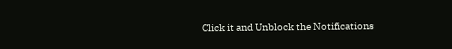Click it and Unblock the Notifications